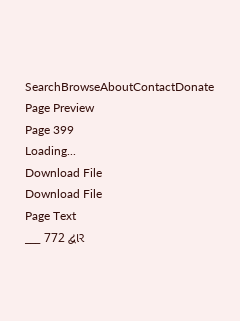SearchBrowseAboutContactDonate
Page Preview
Page 399
Loading...
Download File
Download File
Page Text
___ 772 દ્વાર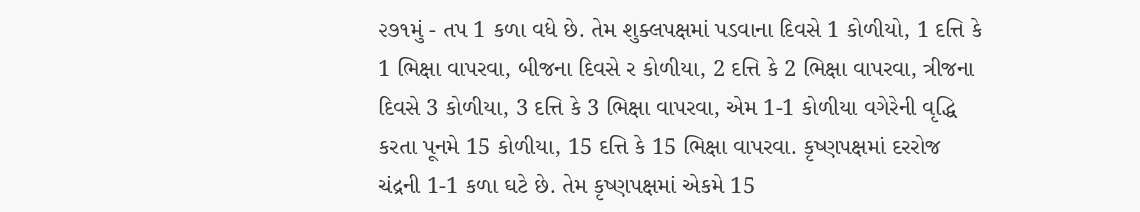૨૭૧મું - તપ 1 કળા વધે છે. તેમ શુક્લપક્ષમાં પડવાના દિવસે 1 કોળીયો, 1 દત્તિ કે 1 ભિક્ષા વાપરવા, બીજના દિવસે ર કોળીયા, 2 દત્તિ કે 2 ભિક્ષા વાપરવા, ત્રીજના દિવસે 3 કોળીયા, 3 દત્તિ કે 3 ભિક્ષા વાપરવા, એમ 1-1 કોળીયા વગેરેની વૃદ્ધિ કરતા પૂનમે 15 કોળીયા, 15 દત્તિ કે 15 ભિક્ષા વાપરવા. કૃષ્ણપક્ષમાં દરરોજ ચંદ્રની 1-1 કળા ઘટે છે. તેમ કૃષ્ણપક્ષમાં એકમે 15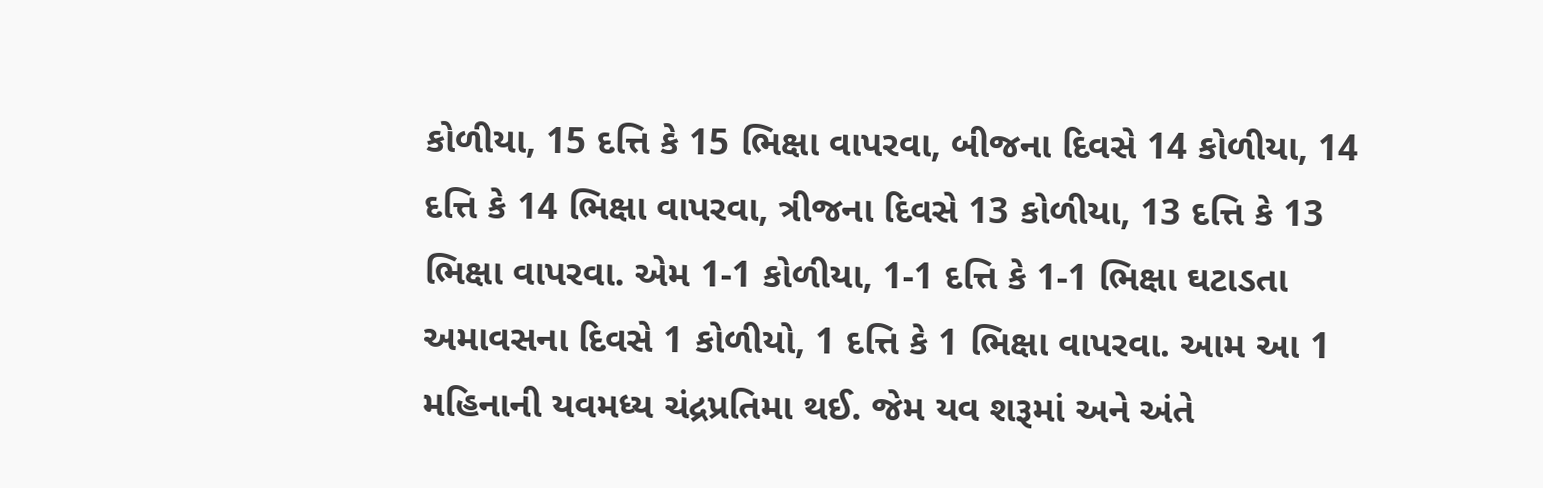કોળીયા, 15 દત્તિ કે 15 ભિક્ષા વાપરવા, બીજના દિવસે 14 કોળીયા, 14 દત્તિ કે 14 ભિક્ષા વાપરવા, ત્રીજના દિવસે 13 કોળીયા, 13 દત્તિ કે 13 ભિક્ષા વાપરવા. એમ 1-1 કોળીયા, 1-1 દત્તિ કે 1-1 ભિક્ષા ઘટાડતા અમાવસના દિવસે 1 કોળીયો, 1 દત્તિ કે 1 ભિક્ષા વાપરવા. આમ આ 1 મહિનાની યવમધ્ય ચંદ્રપ્રતિમા થઈ. જેમ યવ શરૂમાં અને અંતે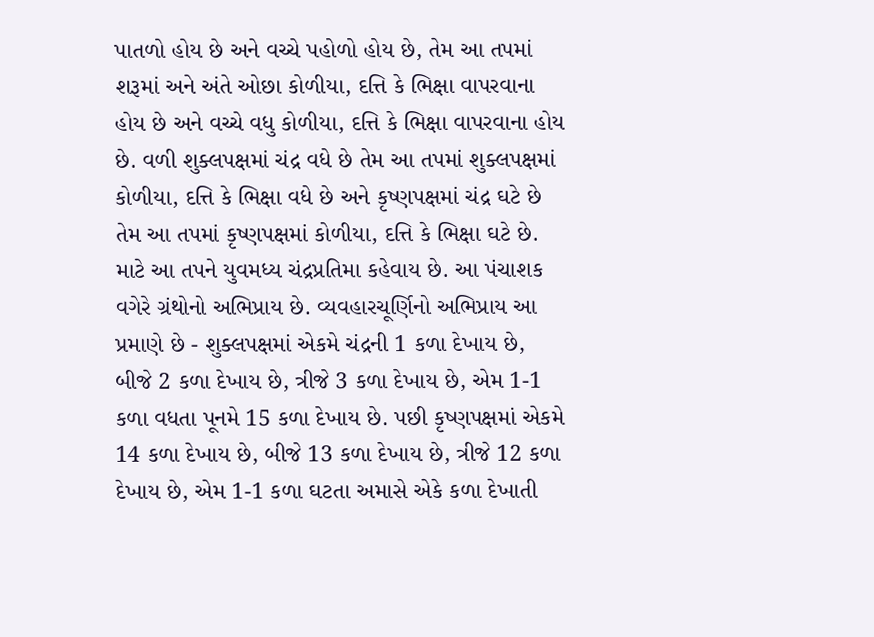પાતળો હોય છે અને વચ્ચે પહોળો હોય છે, તેમ આ તપમાં શરૂમાં અને અંતે ઓછા કોળીયા, દત્તિ કે ભિક્ષા વાપરવાના હોય છે અને વચ્ચે વધુ કોળીયા, દત્તિ કે ભિક્ષા વાપરવાના હોય છે. વળી શુક્લપક્ષમાં ચંદ્ર વધે છે તેમ આ તપમાં શુક્લપક્ષમાં કોળીયા, દત્તિ કે ભિક્ષા વધે છે અને કૃષ્ણપક્ષમાં ચંદ્ર ઘટે છે તેમ આ તપમાં કૃષ્ણપક્ષમાં કોળીયા, દત્તિ કે ભિક્ષા ઘટે છે. માટે આ તપને યુવમધ્ય ચંદ્રપ્રતિમા કહેવાય છે. આ પંચાશક વગેરે ગ્રંથોનો અભિપ્રાય છે. વ્યવહારચૂર્ણિનો અભિપ્રાય આ પ્રમાણે છે - શુક્લપક્ષમાં એકમે ચંદ્રની 1 કળા દેખાય છે, બીજે 2 કળા દેખાય છે, ત્રીજે 3 કળા દેખાય છે, એમ 1-1 કળા વધતા પૂનમે 15 કળા દેખાય છે. પછી કૃષ્ણપક્ષમાં એકમે 14 કળા દેખાય છે, બીજે 13 કળા દેખાય છે, ત્રીજે 12 કળા દેખાય છે, એમ 1-1 કળા ઘટતા અમાસે એકે કળા દેખાતી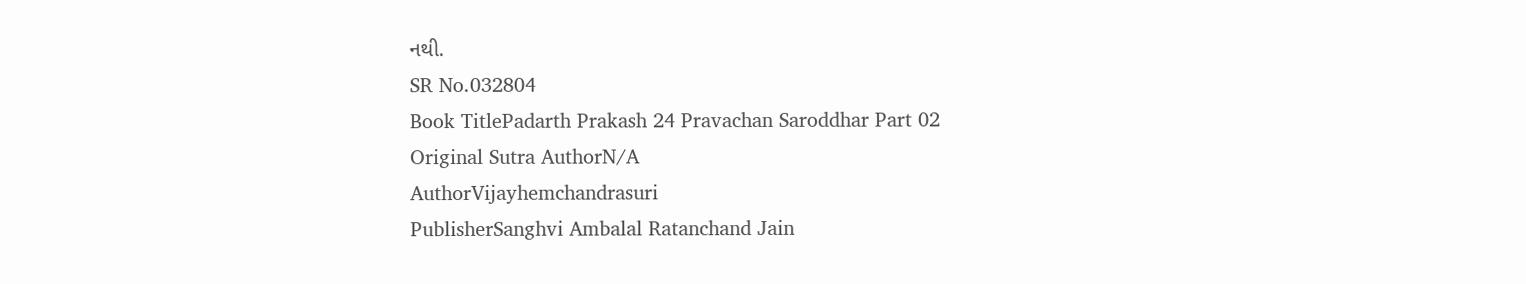નથી.
SR No.032804
Book TitlePadarth Prakash 24 Pravachan Saroddhar Part 02
Original Sutra AuthorN/A
AuthorVijayhemchandrasuri
PublisherSanghvi Ambalal Ratanchand Jain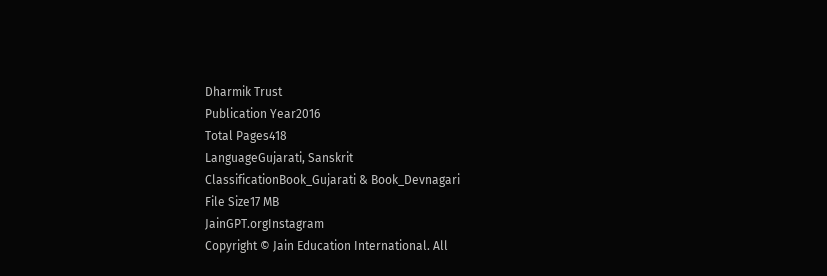Dharmik Trust
Publication Year2016
Total Pages418
LanguageGujarati, Sanskrit
ClassificationBook_Gujarati & Book_Devnagari
File Size17 MB
JainGPT.orgInstagram
Copyright © Jain Education International. All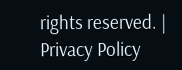rights reserved. | Privacy Policy